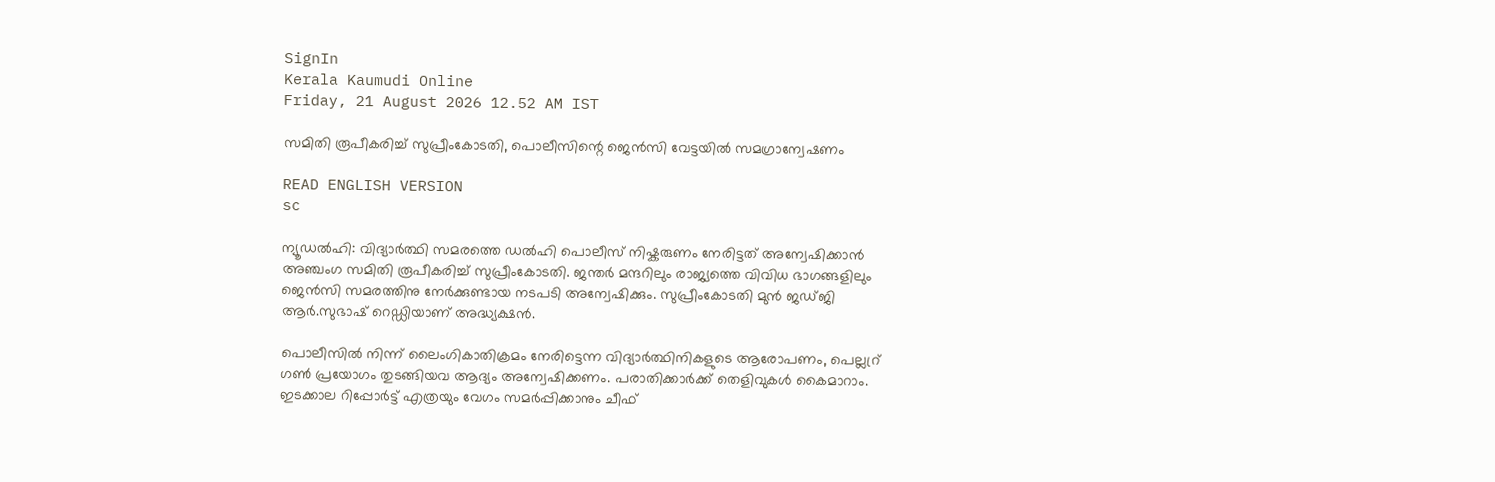SignIn
Kerala Kaumudi Online
Friday, 21 August 2026 12.52 AM IST

സമിതി രൂപീകരിച്ച് സുപ്രീംകോടതി, പൊലീസിന്റെ ജെൻസി വേട്ടയിൽ സമഗ്രാന്വേഷണം

READ ENGLISH VERSION
sc

ന്യൂ‌ഡൽഹി: വിദ്യാർത്ഥി സമരത്തെ ഡൽഹി പൊലീസ് നിഷ്കരുണം നേരിട്ടത് അന്വേഷിക്കാൻ അഞ്ചംഗ സമിതി രൂപീകരിച്ച് സുപ്രീംകോടതി. ജന്തർ മന്ദറിലും രാജ്യത്തെ വിവിധ ഭാഗങ്ങളിലും ജെൻസി സമരത്തിനു നേർക്കുണ്ടായ നടപടി അന്വേഷിക്കും. സുപ്രീംകോടതി മുൻ ജഡ്‌ജി ആർ.സുഭാഷ് റെഡ്ഡിയാണ് അദ്ധ്യക്ഷൻ.

പൊലീസിൽ നിന്ന് ലൈംഗികാതിക്രമം നേരിട്ടെന്ന വിദ്യാർത്ഥിനികളുടെ ആരോപണം, പെല്ലറ്ര് ഗൺ പ്രയോഗം തുടങ്ങിയവ ആദ്യം അന്വേഷിക്കണം. പരാതിക്കാർക്ക് തെളിവുകൾ കൈമാറാം. ഇടക്കാല റിപ്പോ‌ർട്ട് എത്രയും വേഗം സമർപ്പിക്കാനും ചീഫ്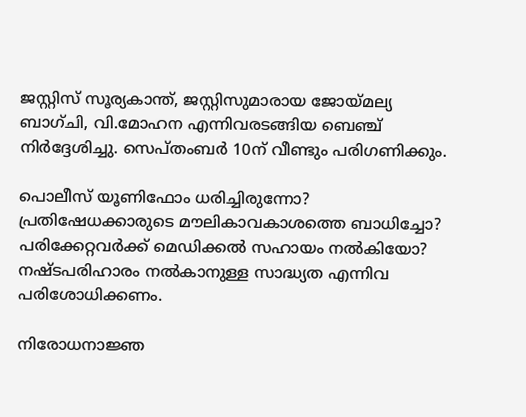ജസ്റ്റിസ് സൂര്യകാന്ത്, ജസ്റ്റിസുമാരായ ജോയ്‌മല്യ ബാഗ്ചി, വി.മോഹന എന്നിവരടങ്ങിയ ബെഞ്ച് നിർദ്ദേശിച്ചു. സെപ്‌തംബർ 10ന് വീണ്ടും പരിഗണിക്കും.

പൊലീസ് യൂണിഫോം ധരിച്ചിരുന്നോ? പ്രതിഷേധക്കാരുടെ മൗലികാവകാശത്തെ ബാധിച്ചോ? പരിക്കേറ്റവർക്ക് മെഡിക്കൽ സഹായം നൽകിയോ? നഷ്‌ടപരിഹാരം നൽകാനുള്ള സാദ്ധ്യത എന്നിവ പരിശോധിക്കണം.

നിരോധനാജ്ഞ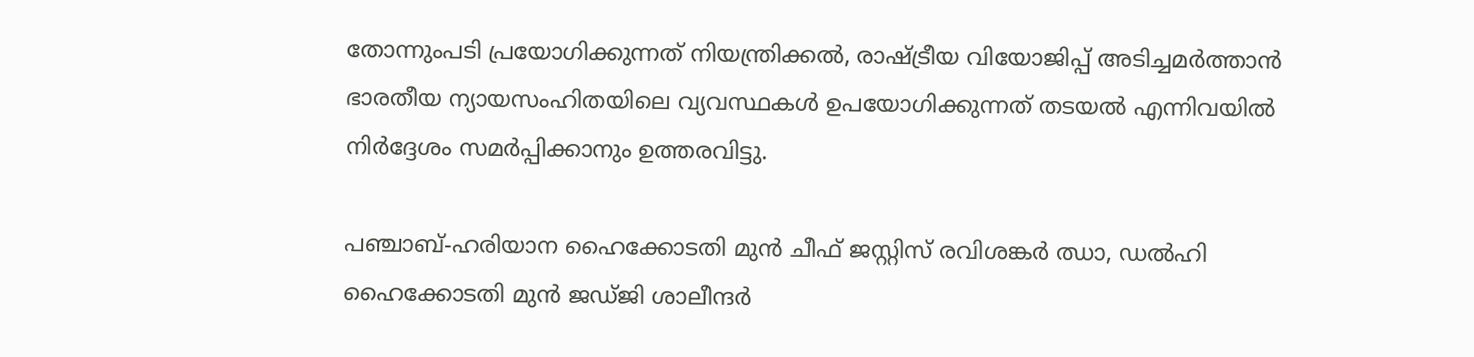തോന്നുംപടി പ്രയോഗിക്കുന്നത് നിയന്ത്രിക്കൽ, രാഷ്ട്രീയ വിയോജിപ്പ് അടിച്ച‌മർത്താൻ ഭാരതീയ ന്യായസംഹിതയിലെ വ്യവസ്ഥകൾ ഉപയോഗിക്കുന്നത് തടയൽ എന്നിവയിൽ നിർദ്ദേശം സമർപ്പിക്കാനും ഉത്തരവിട്ടു.

പഞ്ചാബ്-ഹരിയാന ഹൈക്കോടതി മുൻ ചീഫ് ജസ്റ്റിസ് രവിശങ്കർ ഝാ, ഡൽഹി ഹൈക്കോടതി മുൻ ജഡ്‌ജി ശാലീന്ദർ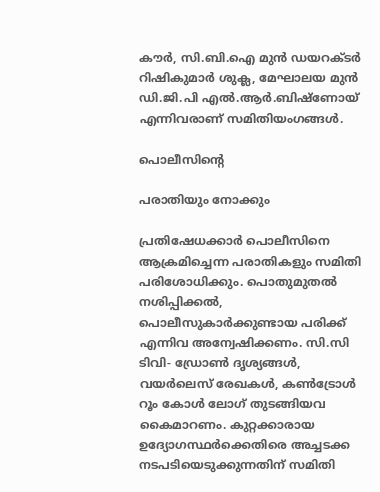കൗർ, സി.ബി.ഐ മുൻ ഡയറക്‌ടർ റിഷികുമാർ ശുക്ല, മേഘാലയ മുൻ ഡി.ജി.പി എൽ.ആർ.ബിഷ്‌ണോയ് എന്നിവരാണ് സമിതിയംഗങ്ങൾ.

പൊലീസിന്റെ

പരാതിയും നോക്കും

പ്രതിഷേധക്കാർ പൊലീസിനെ ആക്രമിച്ചെന്ന പരാതികളും സമിതി പരിശോധിക്കും. പൊതുമുതൽ നശിപ്പിക്കൽ, പൊലീസുകാർക്കുണ്ടായ പരിക്ക് എന്നിവ അന്വേഷിക്കണം. സി.സി ടിവി- ഡ്രോൺ ദൃശ്യങ്ങൾ, വയർലെസ് രേഖകൾ, കൺട്രോൾ റൂം കോൾ ലോഗ് തുടങ്ങിയവ കൈമാറണം. കുറ്റക്കാരായ ഉദ്യോഗസ്ഥർക്കെതിരെ അച്ചടക്ക നടപടിയെടുക്കുന്നതിന് സമിതി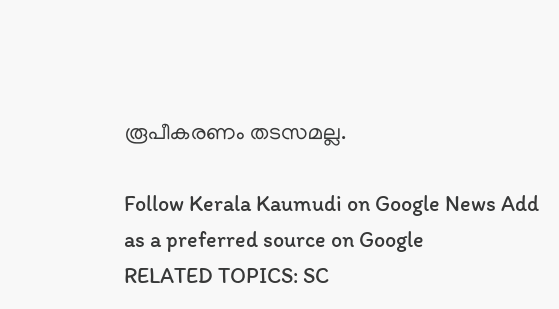രൂപീകരണം തടസമല്ല.

Follow Kerala Kaumudi on Google News Add as a preferred source on Google
RELATED TOPICS: SC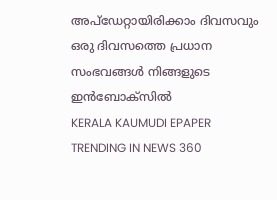അപ്ഡേറ്റായിരിക്കാം ദിവസവും
ഒരു ദിവസത്തെ പ്രധാന സംഭവങ്ങൾ നിങ്ങളുടെ ഇൻബോക്സിൽ
KERALA KAUMUDI EPAPER
TRENDING IN NEWS 360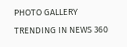PHOTO GALLERY
TRENDING IN NEWS 360